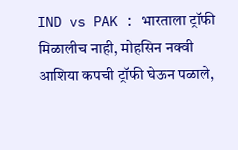IND vs PAK : भारताला ट्रॉफी मिळालीच नाही, मोहसिन नक्वी आशिया कपची ट्रॉफी घेऊन पळाले,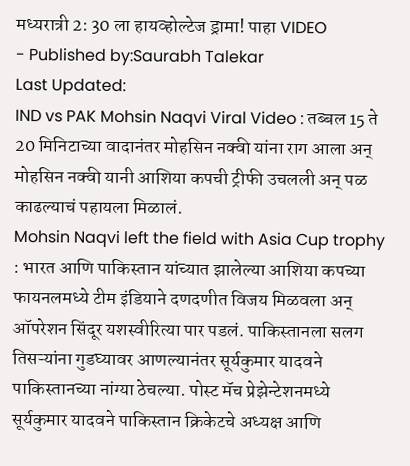मध्यरात्री 2: 30 ला हायव्होल्टेज ड्रामा! पाहा VIDEO
- Published by:Saurabh Talekar
Last Updated:
IND vs PAK Mohsin Naqvi Viral Video : तब्बल 15 ते 20 मिनिटाच्या वादानंतर मोहसिन नक्वी यांना राग आला अन् मोहसिन नक्वी यानी आशिया कपची ट्रीफी उचलली अन् पळ काढल्याचं पहायला मिळालं.
Mohsin Naqvi left the field with Asia Cup trophy : भारत आणि पाकिस्तान यांच्यात झालेल्या आशिया कपच्या फायनलमध्ये टीम इंडियाने दणदणीत विजय मिळवला अन् ऑपरेशन सिंदूर यशस्वीरित्या पार पडलं. पाकिस्तानला सलग तिसऱ्यांना गुडघ्यावर आणल्यानंतर सूर्यकुमार यादवने पाकिस्तानच्या नांग्या ठेचल्या. पोस्ट मॅच प्रेझेन्टेशनमध्ये सूर्यकुमार यादवने पाकिस्तान क्रिकेटचे अध्यक्ष आणि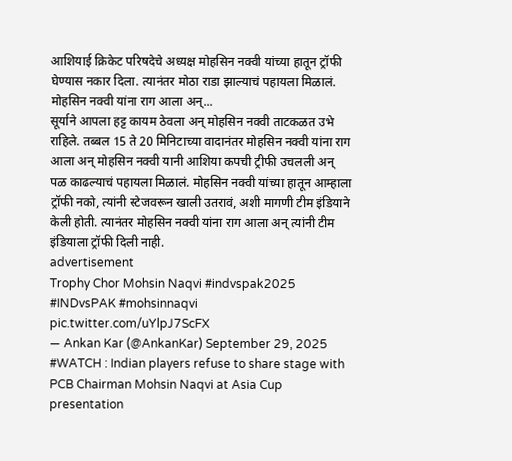आशियाई क्रिकेट परिषदेचे अध्यक्ष मोहसिन नक्वी यांच्या हातून ट्रॉफी घेण्यास नकार दिला. त्यानंतर मोठा राडा झाल्याचं पहायला मिळालं.
मोहसिन नक्वी यांना राग आला अन्...
सूर्याने आपला हट्ट कायम ठेवला अन् मोहसिन नक्वी ताटकळत उभे राहिले. तब्बल 15 ते 20 मिनिटाच्या वादानंतर मोहसिन नक्वी यांना राग आला अन् मोहसिन नक्वी यानी आशिया कपची ट्रीफी उचलली अन् पळ काढल्याचं पहायला मिळालं. मोहसिन नक्वी यांच्या हातून आम्हाला ट्रॉफी नको, त्यांनी स्टेजवरून खाली उतरावं, अशी मागणी टीम इंडियाने केली होती. त्यानंतर मोहसिन नक्वी यांना राग आला अन् त्यांनी टीम इंडियाला ट्रॉफी दिली नाही.
advertisement
Trophy Chor Mohsin Naqvi #indvspak2025 #INDvsPAK #mohsinnaqvi pic.twitter.com/uYlpJ7ScFX
— Ankan Kar (@AnkanKar) September 29, 2025
#WATCH : Indian players refuse to share stage with PCB Chairman Mohsin Naqvi at Asia Cup presentation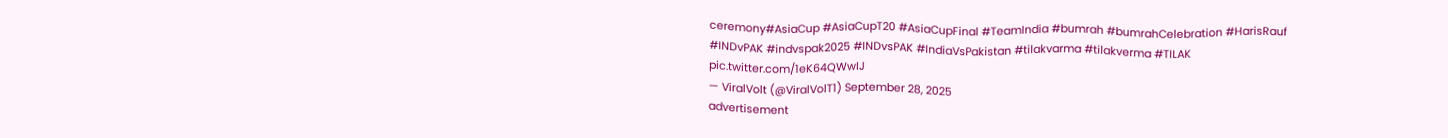ceremony#AsiaCup #AsiaCupT20 #AsiaCupFinal #TeamIndia #bumrah #bumrahCelebration #HarisRauf #INDvPAK #indvspak2025 #INDvsPAK #IndiaVsPakistan #tilakvarma #tilakverma #TILAK pic.twitter.com/1eK64QWwIJ
— ViralVolt (@ViralVolT1) September 28, 2025
advertisement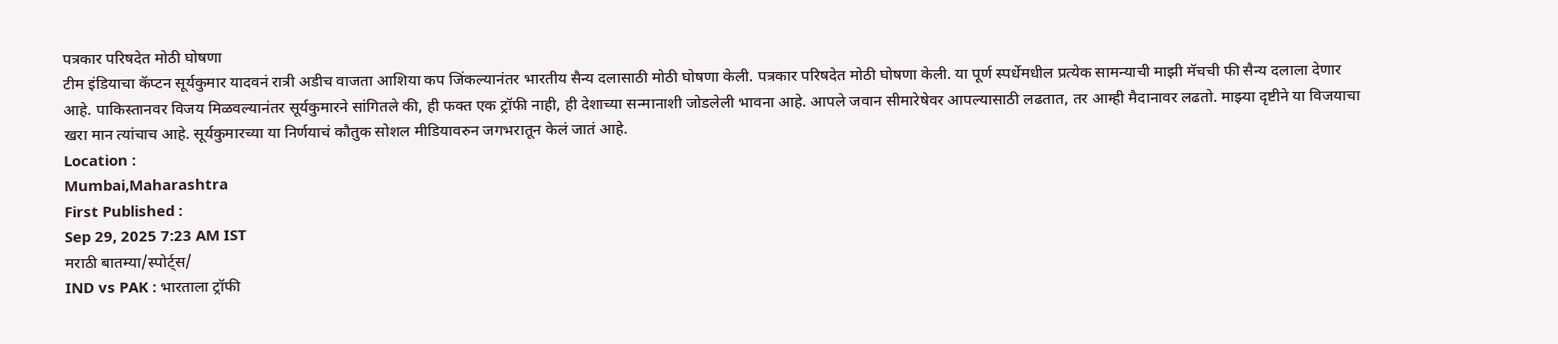पत्रकार परिषदेत मोठी घोषणा
टीम इंडियाचा कॅप्टन सूर्यकुमार यादवनं रात्री अडीच वाजता आशिया कप जिंकल्यानंतर भारतीय सैन्य दलासाठी मोठी घोषणा केली. पत्रकार परिषदेत मोठी घोषणा केली. या पूर्ण स्पर्धेमधील प्रत्येक सामन्याची माझी मॅचची फी सैन्य दलाला देणार आहे. पाकिस्तानवर विजय मिळवल्यानंतर सूर्यकुमारने सांगितले की, ही फक्त एक ट्रॉफी नाही, ही देशाच्या सन्मानाशी जोडलेली भावना आहे. आपले जवान सीमारेषेवर आपल्यासाठी लढतात, तर आम्ही मैदानावर लढतो. माझ्या दृष्टीने या विजयाचा खरा मान त्यांचाच आहे. सूर्यकुमारच्या या निर्णयाचं कौतुक सोशल मीडियावरुन जगभरातून केलं जातं आहे.
Location :
Mumbai,Maharashtra
First Published :
Sep 29, 2025 7:23 AM IST
मराठी बातम्या/स्पोर्ट्स/
IND vs PAK : भारताला ट्रॉफी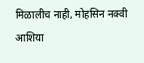मिळालीच नाही, मोहसिन नक्वी आशिया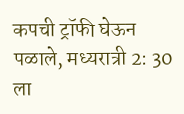कपची ट्रॉफी घेऊन पळाले, मध्यरात्री 2: 30 ला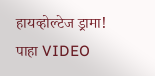हायव्होल्टेज ड्रामा! पाहा VIDEO